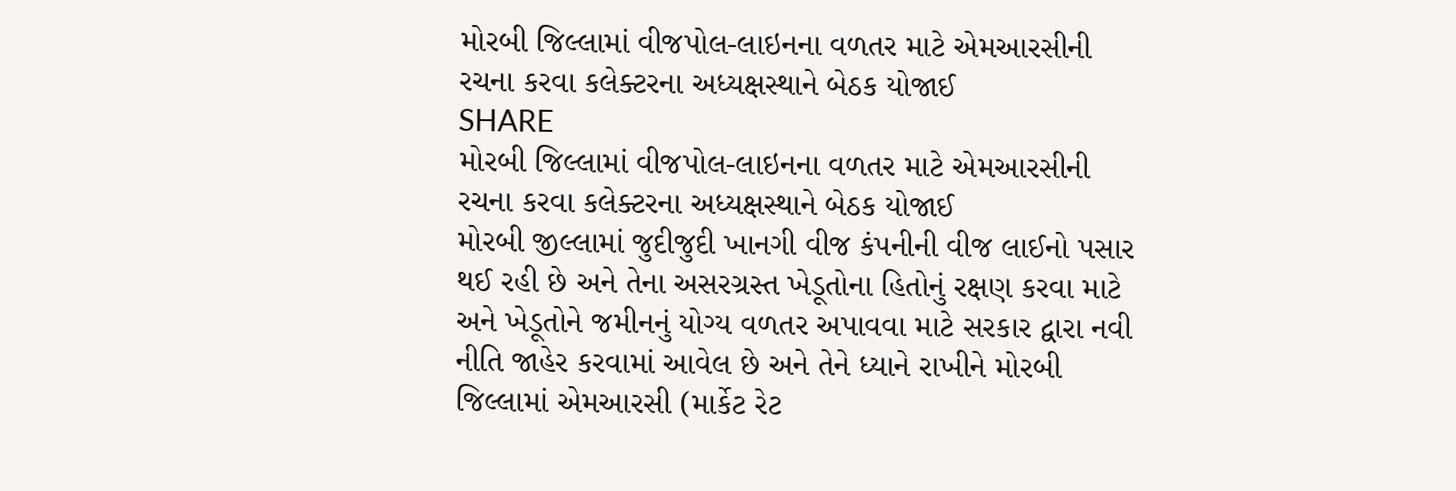મોરબી જિલ્લામાં વીજપોલ-લાઇનના વળતર માટે એમઆરસીની રચના કરવા કલેક્ટરના અધ્યક્ષસ્થાને બેઠક યોજાઈ
SHARE
મોરબી જિલ્લામાં વીજપોલ-લાઇનના વળતર માટે એમઆરસીની રચના કરવા કલેક્ટરના અધ્યક્ષસ્થાને બેઠક યોજાઈ
મોરબી જીલ્લામાં જુદીજુદી ખાનગી વીજ કંપનીની વીજ લાઈનો પસાર થઈ રહી છે અને તેના અસરગ્રસ્ત ખેડૂતોના હિતોનું રક્ષણ કરવા માટે અને ખેડૂતોને જમીનનું યોગ્ય વળતર અપાવવા માટે સરકાર દ્વારા નવી નીતિ જાહેર કરવામાં આવેલ છે અને તેને ધ્યાને રાખીને મોરબી જિલ્લામાં એમઆરસી (માર્કેટ રેટ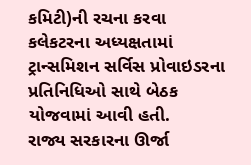કમિટી)ની રચના કરવા કલેકટરના અધ્યક્ષતામાં ટ્રાન્સમિશન સર્વિસ પ્રોવાઇડરના પ્રતિનિધિઓ સાથે બેઠક યોજવામાં આવી હતી.
રાજ્ય સરકારના ઊર્જા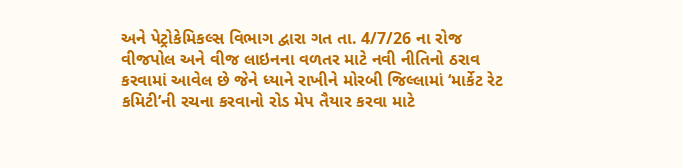અને પેટ્રોકેમિકલ્સ વિભાગ દ્વારા ગત તા. 4/7/26 ના રોજ વીજપોલ અને વીજ લાઇનના વળતર માટે નવી નીતિનો ઠરાવ કરવામાં આવેલ છે જેને ધ્યાને રાખીને મોરબી જિલ્લામાં ‘માર્કેટ રેટ કમિટી’ની રચના કરવાનો રોડ મેપ તૈયાર કરવા માટે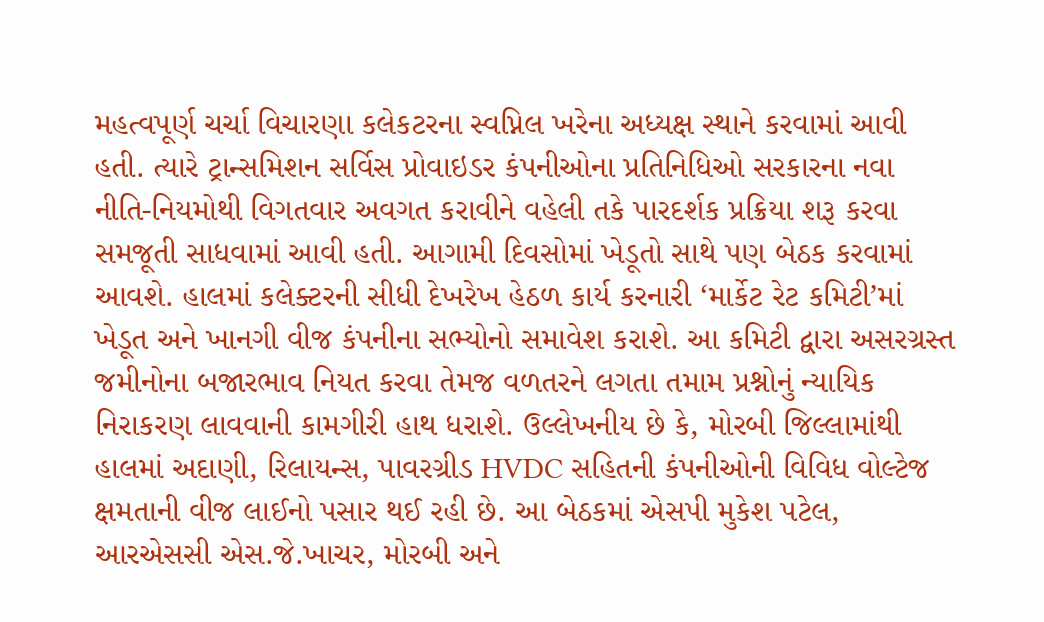મહત્વપૂર્ણ ચર્ચા વિચારણા કલેકટરના સ્વપ્નિલ ખરેના અધ્યક્ષ સ્થાને કરવામાં આવી હતી. ત્યારે ટ્રાન્સમિશન સર્વિસ પ્રોવાઇડર કંપનીઓના પ્રતિનિધિઓ સરકારના નવા નીતિ-નિયમોથી વિગતવાર અવગત કરાવીને વહેલી તકે પારદર્શક પ્રક્રિયા શરૂ કરવા સમજૂતી સાધવામાં આવી હતી. આગામી દિવસોમાં ખેડૂતો સાથે પણ બેઠક કરવામાં આવશે. હાલમાં કલેક્ટરની સીધી દેખરેખ હેઠળ કાર્ય કરનારી ‘માર્કેટ રેટ કમિટી’માં ખેડૂત અને ખાનગી વીજ કંપનીના સભ્યોનો સમાવેશ કરાશે. આ કમિટી દ્વારા અસરગ્રસ્ત જમીનોના બજારભાવ નિયત કરવા તેમજ વળતરને લગતા તમામ પ્રશ્નોનું ન્યાયિક નિરાકરણ લાવવાની કામગીરી હાથ ધરાશે. ઉલ્લેખનીય છે કે, મોરબી જિલ્લામાંથી હાલમાં અદાણી, રિલાયન્સ, પાવરગ્રીડ HVDC સહિતની કંપનીઓની વિવિધ વોલ્ટેજ ક્ષમતાની વીજ લાઈનો પસાર થઈ રહી છે. આ બેઠકમાં એસપી મુકેશ પટેલ, આરએસસી એસ.જે.ખાચર, મોરબી અને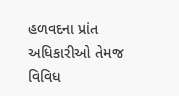હળવદના પ્રાંત અધિકારીઓ તેમજ વિવિધ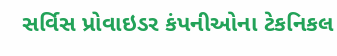સર્વિસ પ્રોવાઇડર કંપનીઓના ટેકનિકલ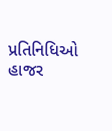પ્રતિનિધિઓ હાજર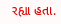રહ્યા હતા.